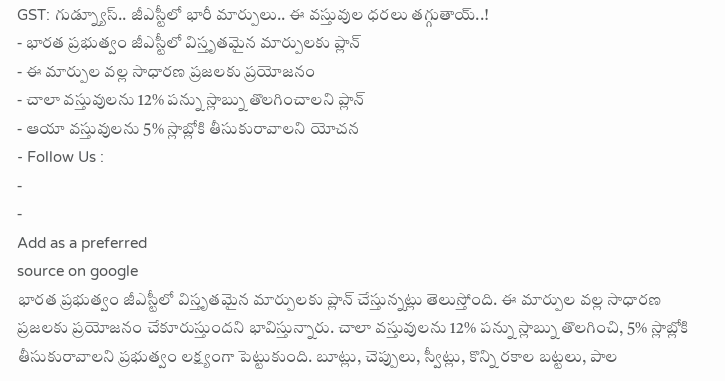GST: గుడ్న్యూస్.. జీఎస్టీలో భారీ మార్పులు.. ఈ వస్తువుల ధరలు తగ్గుతాయ్..!
- భారత ప్రభుత్వం జీఎస్టీలో విస్తృతమైన మార్పులకు ప్లాన్
- ఈ మార్పుల వల్ల సాధారణ ప్రజలకు ప్రయోజనం
- చాలా వస్తువులను 12% పన్ను స్లాబ్ను తొలగించాలని ప్లాన్
- ఆయా వస్తువులను 5% స్లాబ్లోకి తీసుకురావాలని యోచన
- Follow Us :
-
-
Add as a preferred
source on google
భారత ప్రభుత్వం జీఎస్టీలో విస్తృతమైన మార్పులకు ప్లాన్ చేస్తున్నట్లు తెలుస్తోంది. ఈ మార్పుల వల్ల సాధారణ ప్రజలకు ప్రయోజనం చేకూరుస్తుందని భావిస్తున్నారు. చాలా వస్తువులను 12% పన్ను స్లాబ్ను తొలగించి, 5% స్లాబ్లోకి తీసుకురావాలని ప్రభుత్వం లక్ష్యంగా పెట్టుకుంది. బూట్లు, చెప్పులు, స్వీట్లు, కొన్ని రకాల బట్టలు, పాల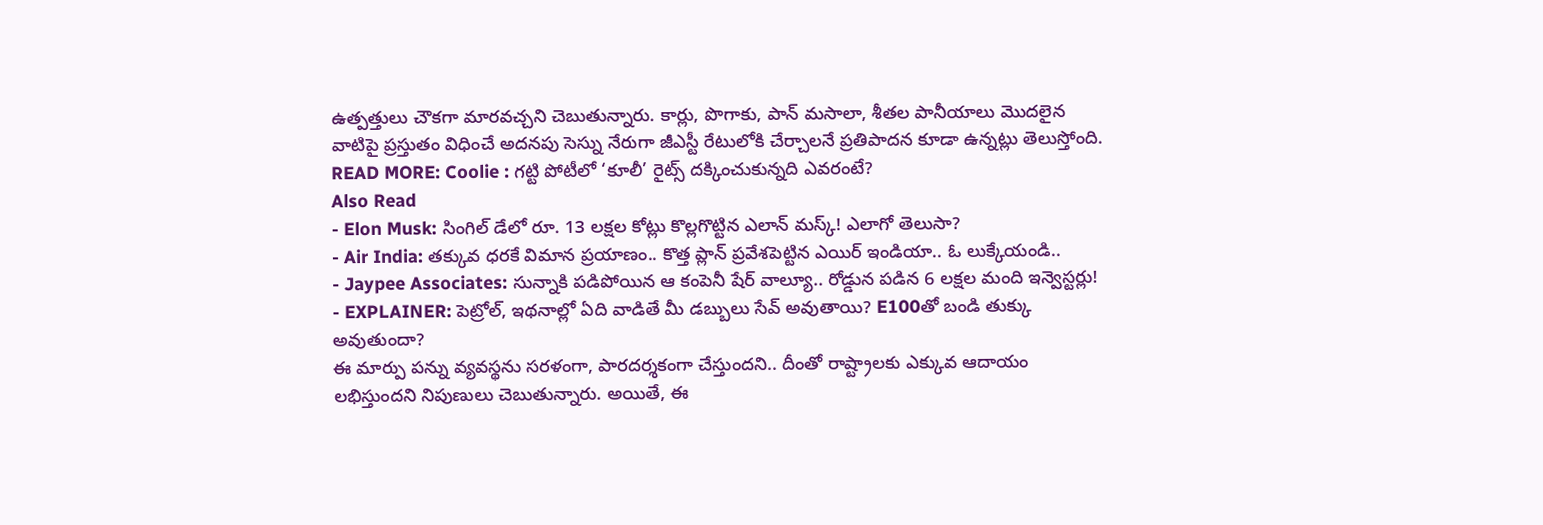ఉత్పత్తులు చౌకగా మారవచ్చని చెబుతున్నారు. కార్లు, పొగాకు, పాన్ మసాలా, శీతల పానీయాలు మొదలైన వాటిపై ప్రస్తుతం విధించే అదనపు సెస్ను నేరుగా జీఎస్టీ రేటులోకి చేర్చాలనే ప్రతిపాదన కూడా ఉన్నట్లు తెలుస్తోంది.
READ MORE: Coolie : గట్టి పోటీలో ‘కూలీ’ రైట్స్ దక్కించుకున్నది ఎవరంటే?
Also Read
- Elon Musk: సింగిల్ డేలో రూ. 13 లక్షల కోట్లు కొల్లగొట్టిన ఎలాన్ మస్క్! ఎలాగో తెలుసా?
- Air India: తక్కువ ధరకే విమాన ప్రయాణం.. కొత్త ప్లాన్ ప్రవేశపెట్టిన ఎయిర్ ఇండియా.. ఓ లుక్కేయండి..
- Jaypee Associates: సున్నాకి పడిపోయిన ఆ కంపెనీ షేర్ వాల్యూ.. రోడ్డున పడిన 6 లక్షల మంది ఇన్వెస్టర్లు!
- EXPLAINER: పెట్రోల్, ఇథనాల్లో ఏది వాడితే మీ డబ్బులు సేవ్ అవుతాయి? E100తో బండి తుక్కు అవుతుందా?
ఈ మార్పు పన్ను వ్యవస్థను సరళంగా, పారదర్శకంగా చేస్తుందని.. దీంతో రాష్ట్రాలకు ఎక్కువ ఆదాయం లభిస్తుందని నిపుణులు చెబుతున్నారు. అయితే, ఈ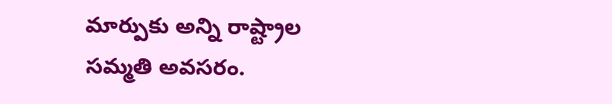మార్పుకు అన్ని రాష్ట్రాల సమ్మతి అవసరం.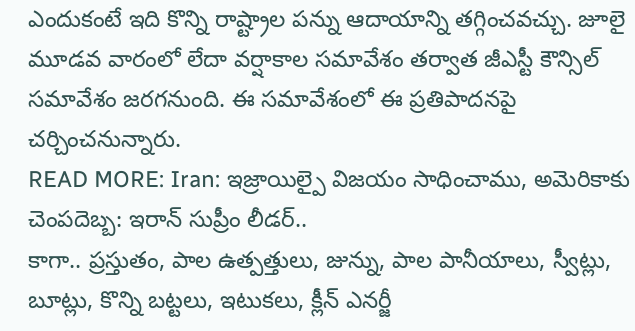ఎందుకంటే ఇది కొన్ని రాష్ట్రాల పన్ను ఆదాయాన్ని తగ్గించవచ్చు. జూలై మూడవ వారంలో లేదా వర్షాకాల సమావేశం తర్వాత జీఎస్టీ కౌన్సిల్ సమావేశం జరగనుంది. ఈ సమావేశంలో ఈ ప్రతిపాదనపై చర్చించనున్నారు.
READ MORE: Iran: ఇజ్రాయిల్పై విజయం సాధించాము, అమెరికాకు చెంపదెబ్బ: ఇరాన్ సుప్రీం లీడర్..
కాగా.. ప్రస్తుతం, పాల ఉత్పత్తులు, జున్ను, పాల పానీయాలు, స్వీట్లు, బూట్లు, కొన్ని బట్టలు, ఇటుకలు, క్లీన్ ఎనర్జీ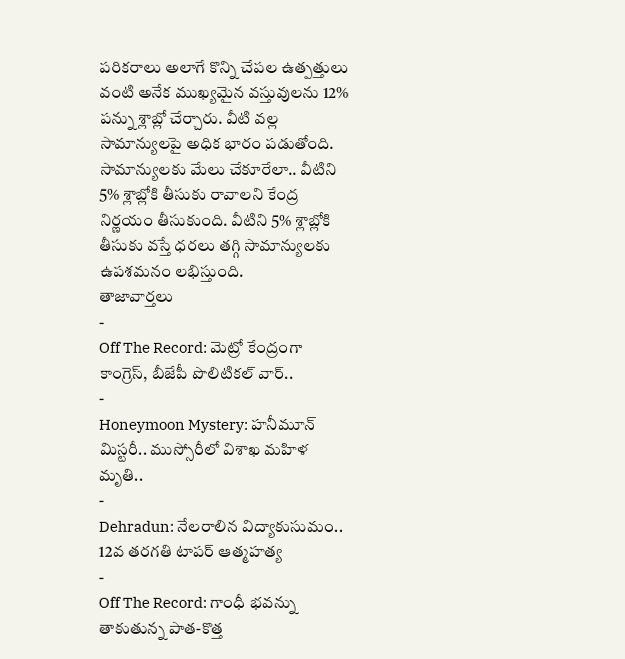పరికరాలు అలాగే కొన్ని చేపల ఉత్పత్తులు వంటి అనేక ముఖ్యమైన వస్తువులను 12% పన్ను శ్లాబ్లో చేర్చారు. వీటి వల్ల సామాన్యులపై అధిక భారం పడుతోంది. సామాన్యులకు మేలు చేకూరేలా.. వీటిని 5% శ్లాబ్లోకి తీసుకు రావాలని కేంద్ర నిర్ణయం తీసుకుంది. వీటిని 5% శ్లాబ్లోకి తీసుకు వస్తే ధరలు తగ్గి సామాన్యులకు ఉపశమనం లభిస్తుంది.
తాజావార్తలు
-
Off The Record: మెట్రో కేంద్రంగా కాంగ్రెస్, బీజేపీ పొలిటికల్ వార్..
-
Honeymoon Mystery: హనీమూన్ మిస్టరీ.. ముస్సోరీలో విశాఖ మహిళ మృతి..
-
Dehradun: నేలరాలిన విద్యాకుసుమం.. 12వ తరగతి టాపర్ ఆత్మహత్య
-
Off The Record: గాంధీ భవన్ను తాకుతున్న పాత-కొత్త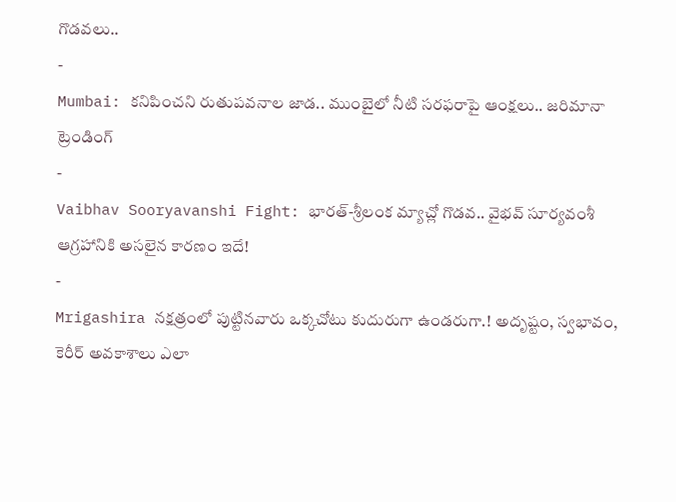గొడవలు..
-
Mumbai: కనిపించని రుతుపవనాల జాడ.. ముంబైలో నీటి సరఫరాపై ఆంక్షలు.. జరిమానా
ట్రెండింగ్
-
Vaibhav Sooryavanshi Fight: భారత్-శ్రీలంక మ్యాచ్లో గొడవ.. వైభవ్ సూర్యవంశీ ఆగ్రహానికి అసలైన కారణం ఇదే!
-
Mrigashira నక్షత్రంలో పుట్టినవారు ఒక్కచోటు కుదురుగా ఉండరుగా.! అదృష్టం, స్వభావం, కెరీర్ అవకాశాలు ఎలా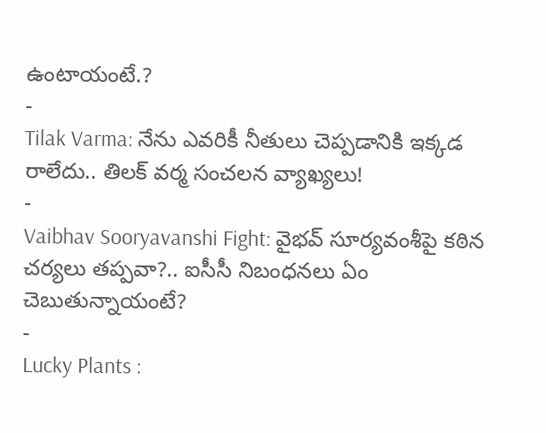ఉంటాయంటే.?
-
Tilak Varma: నేను ఎవరికీ నీతులు చెప్పడానికి ఇక్కడ రాలేదు.. తిలక్ వర్మ సంచలన వ్యాఖ్యలు!
-
Vaibhav Sooryavanshi Fight: వైభవ్ సూర్యవంశీపై కఠిన చర్యలు తప్పవా?.. ఐసీసీ నిబంధనలు ఏం చెబుతున్నాయంటే?
-
Lucky Plants :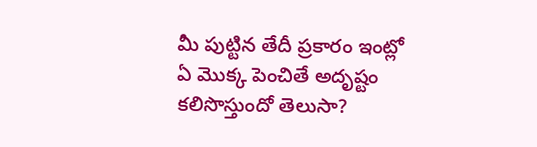మీ పుట్టిన తేదీ ప్రకారం ఇంట్లో ఏ మొక్క పెంచితే అదృష్టం కలిసొస్తుందో తెలుసా?